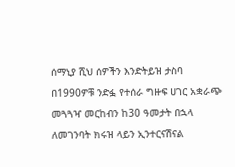ሰማኒያ ሺህ ሰዎችን እንድትይዝ ታስባ በ1990ዎቹ ንድፏ የተሰራ ግዙፍ ሀገር አቋራጭ መጓጓዣ መርከብን ከ30 ዓመታት በኋላ ለመገንባት ክሩዝ ላይን ኢንተርናሽናል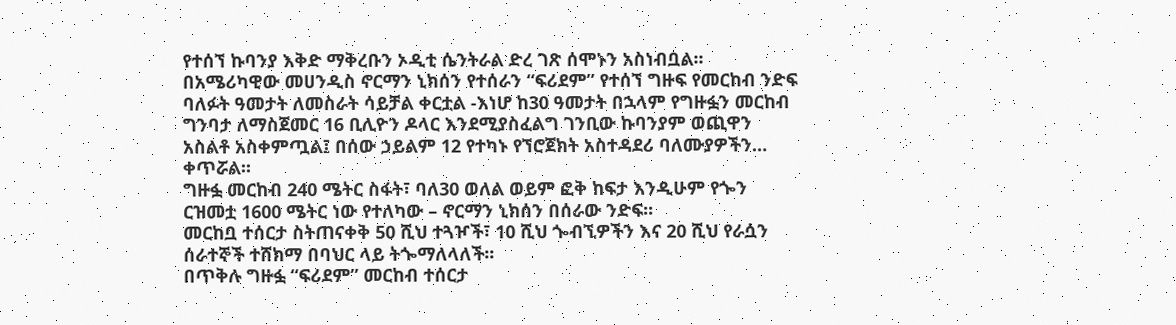የተሰኘ ኩባንያ እቅድ ማቅረቡን ኦዲቲ ሴንትራል ድረ ገጽ ሰሞኑን አስነብቧል፡፡
በአሜሪካዊው መሀንዲስ ኖርማን ኒክሰን የተሰራን “ፍሪደም” የተሰኘ ግዙፍ የመርከብ ንድፍ ባለፉት ዓመታት ለመስራት ሳይቻል ቀርቷል -እነሆ ከ30 ዓመታት በኋላም የግዙፏን መርከብ ግንባታ ለማስጀመር 16 ቢሊዮን ዶላር እንደሚያስፈልግ ገንቢው ኩባንያም ወጪዋን አስልቶ አስቀምጧል፤ በሰው ኃይልም 12 የተካኑ የኘሮጀክት አስተዳደሪ ባለሙያዎችን… ቀጥሯል፡፡
ግዙፏ መርከብ 240 ሜትር ስፋት፣ ባለ30 ወለል ወይም ፎቅ ከፍታ እንዲሁም የጐን ርዝመቷ 1600 ሜትር ነው የተለካው – ኖርማን ኒክሰን በሰራው ንድፍ፡፡
መርከቧ ተሰርታ ስትጠናቀቅ 50 ሺህ ተጓዦች፣ 10 ሺህ ጐብኚዎችን እና 20 ሺህ የራሷን ሰራተኞች ተሸክማ በባህር ላይ ትጐማለላለች፡፡
በጥቅሉ ግዙፏ “ፍሪደም” መርከብ ተሰርታ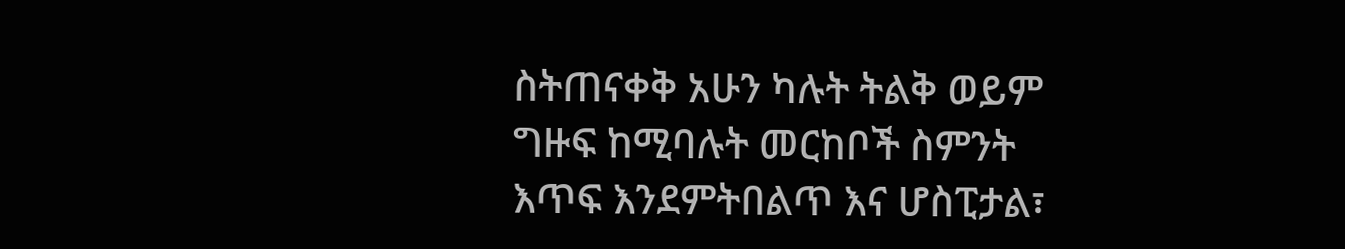ስትጠናቀቅ አሁን ካሉት ትልቅ ወይም ግዙፍ ከሚባሉት መርከቦች ስምንት እጥፍ እንደምትበልጥ እና ሆስፒታል፣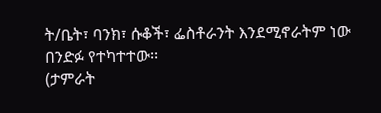ት/ቤት፣ ባንክ፣ ሱቆች፣ ፌስቶራንት እንደሚኖራትም ነው በንድፉ የተካተተው፡፡
(ታምራት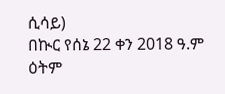ሲሳይ)
በኲር የሰኔ 22 ቀን 2018 ዓ.ም ዕትም